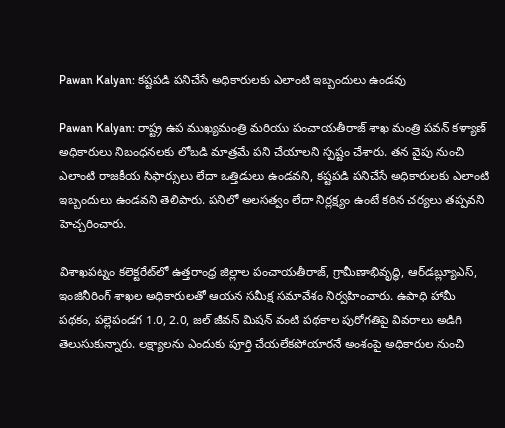Pawan Kalyan: కష్టపడి పనిచేసే అధికారులకు ఎలాంటి ఇబ్బందులు ఉండవు

Pawan Kalyan: రాష్ట్ర ఉప ముఖ్యమంత్రి మరియు పంచాయతీరాజ్ శాఖ మంత్రి పవన్ కళ్యాణ్ అధికారులు నిబంధనలకు లోబడి మాత్రమే పని చేయాలని స్పష్టం చేశారు. తన వైపు నుంచి ఎలాంటి రాజకీయ సిఫార్సులు లేదా ఒత్తిడులు ఉండవని, కష్టపడి పనిచేసే అధికారులకు ఎలాంటి ఇబ్బందులు ఉండవని తెలిపారు. పనిలో అలసత్వం లేదా నిర్లక్ష్యం ఉంటే కఠిన చర్యలు తప్పవని హెచ్చరించారు.

విశాఖపట్నం కలెక్టరేట్‌లో ఉత్తరాంధ్ర జిల్లాల పంచాయతీరాజ్, గ్రామీణాభివృద్ధి, ఆర్‌డబ్ల్యూఎస్, ఇంజినీరింగ్ శాఖల అధికారులతో ఆయన సమీక్ష సమావేశం నిర్వహించారు. ఉపాధి హామీ పథకం, పల్లెపండగ 1.0, 2.0, జల్ జీవన్ మిషన్ వంటి పథకాల పురోగతిపై వివరాలు అడిగి తెలుసుకున్నారు. లక్ష్యాలను ఎందుకు పూర్తి చేయలేకపోయారనే అంశంపై అధికారుల నుంచి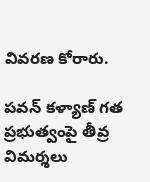వివరణ కోరారు.

పవన్ కళ్యాణ్ గత ప్రభుత్వంపై తీవ్ర విమర్శలు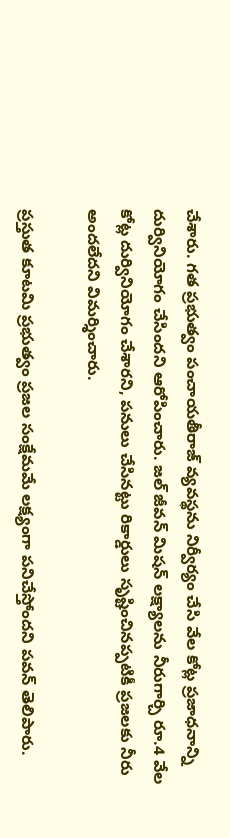చేశారు. గత ప్రభుత్వం పంచాయతీరాజ్ వ్యవస్థను నిర్వీర్యం చేసి వేల కోట్ల ప్రజాధనాన్ని దుర్వినియోగం చేసిందని ఆరోపించారు. జల్ జీవన్ మిషన్ లక్ష్యాలను నీరుగార్చి రూ.4 వేల కోట్ల దుర్వినియోగం చేశారని, పనులు చేసినట్టు రికార్డులు సృష్టించినప్పటికీ ప్రజలకు నీరు అందలేదని విమర్శించారు.

ప్రస్తుత కూటమి ప్రభుత్వం ప్రజల సంక్షేమమే లక్ష్యంగా పనిచేస్తోందని పవన్ తెలిపారు.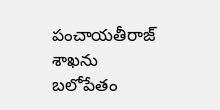పంచాయతీరాజ్ శాఖను బలోపేతం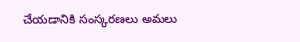చేయడానికి సంస్కరణలు అమలు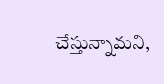చేస్తున్నామని,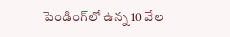పెండింగ్‌లో ఉన్న 10 వేల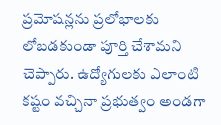ప్రమోషన్లను ప్రలోభాలకు లోబడకుండా పూర్తి చేశామని చెప్పారు. ఉద్యోగులకు ఎలాంటి కష్టం వచ్చినా ప్రభుత్వం అండగా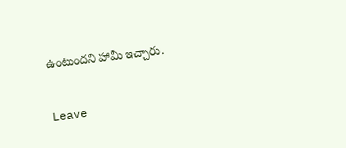ఉంటుందని హామీ ఇచ్చారు.

Leave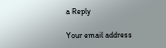a Reply

Your email address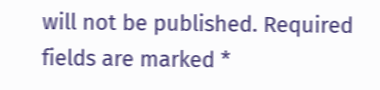will not be published. Required fields are marked *